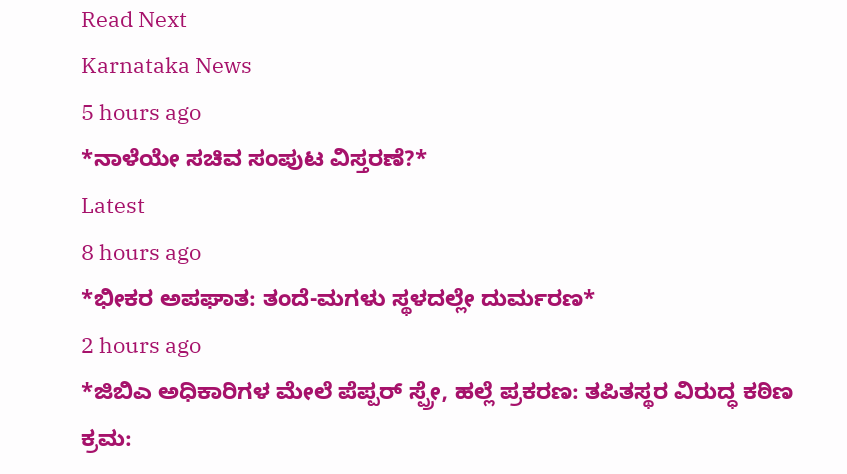Read Next
Karnataka News
5 hours ago
*ನಾಳೆಯೇ ಸಚಿವ ಸಂಪುಟ ವಿಸ್ತರಣೆ?*
Latest
8 hours ago
*ಭೀಕರ ಅಪಘಾತ: ತಂದೆ-ಮಗಳು ಸ್ಥಳದಲ್ಲೇ ದುರ್ಮರಣ*
2 hours ago
*ಜಿಬಿಎ ಅಧಿಕಾರಿಗಳ ಮೇಲೆ ಪೆಪ್ಪರ್ ಸ್ಪ್ರೇ, ಹಲ್ಲೆ ಪ್ರಕರಣ: ತಪಿತಸ್ಥರ ವಿರುದ್ಧ ಕಠಿಣ ಕ್ರಮ: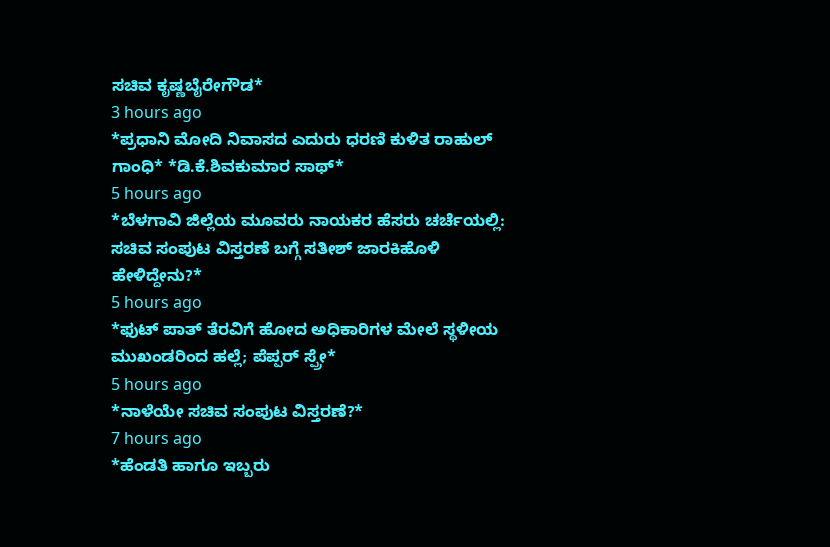ಸಚಿವ ಕೃಷ್ಣಬೈರೇಗೌಡ*
3 hours ago
*ಪ್ರಧಾನಿ ಮೋದಿ ನಿವಾಸದ ಎದುರು ಧರಣಿ ಕುಳಿತ ರಾಹುಲ್ ಗಾಂಧಿ* *ಡಿ.ಕೆ.ಶಿವಕುಮಾರ ಸಾಥ್*
5 hours ago
*ಬೆಳಗಾವಿ ಜಿಲ್ಲೆಯ ಮೂವರು ನಾಯಕರ ಹೆಸರು ಚರ್ಚೆಯಲ್ಲಿ: ಸಚಿವ ಸಂಪುಟ ವಿಸ್ತರಣೆ ಬಗ್ಗೆ ಸತೀಶ್ ಜಾರಕಿಹೊಳಿ ಹೇಳಿದ್ದೇನು?*
5 hours ago
*ಫುಟ್ ಪಾತ್ ತೆರವಿಗೆ ಹೋದ ಅಧಿಕಾರಿಗಳ ಮೇಲೆ ಸ್ಥಳೀಯ ಮುಖಂಡರಿಂದ ಹಲ್ಲೆ; ಪೆಪ್ಪರ್ ಸ್ಪ್ರೇ*
5 hours ago
*ನಾಳೆಯೇ ಸಚಿವ ಸಂಪುಟ ವಿಸ್ತರಣೆ?*
7 hours ago
*ಹೆಂಡತಿ ಹಾಗೂ ಇಬ್ಬರು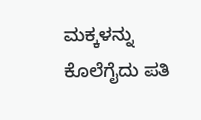ಮಕ್ಕಳನ್ನು ಕೊಲೆಗೈದು ಪತಿ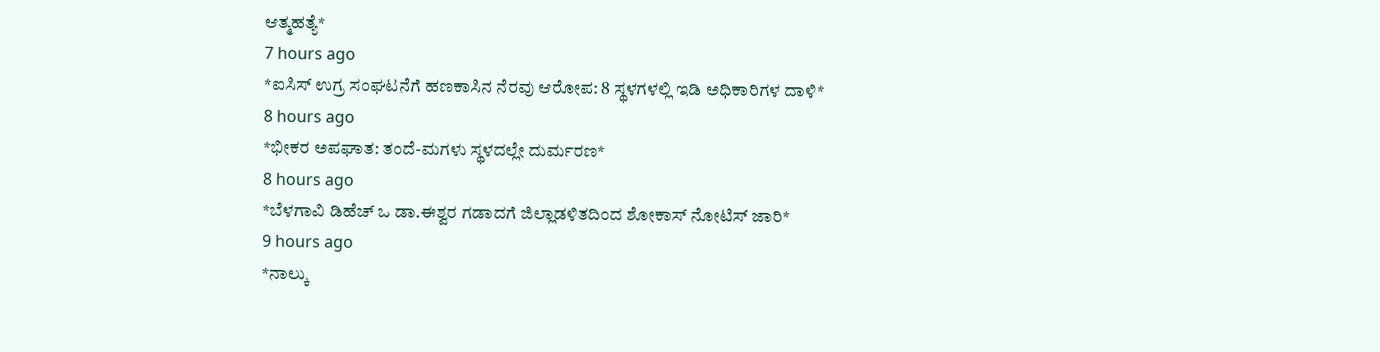ಆತ್ಮಹತ್ಯೆ*
7 hours ago
*ಐಸಿಸ್ ಉಗ್ರ ಸಂಘಟನೆಗೆ ಹಣಕಾಸಿನ ನೆರವು ಆರೋಪ: 8 ಸ್ಥಳಗಳಲ್ಲಿ ಇಡಿ ಅಧಿಕಾರಿಗಳ ದಾಳಿ*
8 hours ago
*ಭೀಕರ ಅಪಘಾತ: ತಂದೆ-ಮಗಳು ಸ್ಥಳದಲ್ಲೇ ದುರ್ಮರಣ*
8 hours ago
*ಬೆಳಗಾವಿ ಡಿಹೆಚ್ ಒ ಡಾ.ಈಶ್ವರ ಗಡಾದಗೆ ಜಿಲ್ಲಾಡಳಿತದಿಂದ ಶೋಕಾಸ್ ನೋಟಿಸ್ ಜಾರಿ*
9 hours ago
*ನಾಲ್ಕು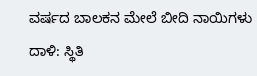ವರ್ಷದ ಬಾಲಕನ ಮೇಲೆ ಬೀದಿ ನಾಯಿಗಳು ದಾಳಿ: ಸ್ಥಿತಿ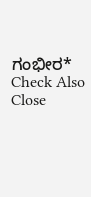ಗಂಭೀರ*
Check Also
Close